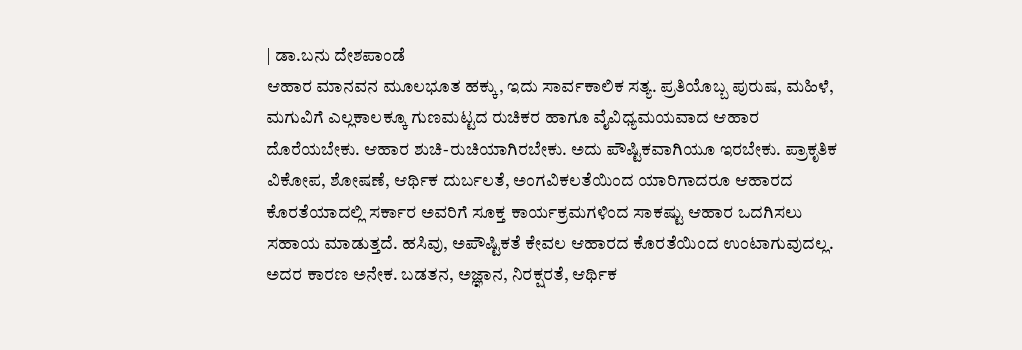| ಡಾ.ಬನು ದೇಶಪಾಂಡೆ
ಆಹಾರ ಮಾನವನ ಮೂಲಭೂತ ಹಕ್ಕು, ಇದು ಸಾರ್ವಕಾಲಿಕ ಸತ್ಯ. ಪ್ರತಿಯೊಬ್ಬ ಪುರುಷ, ಮಹಿಳೆ, ಮಗುವಿಗೆ ಎಲ್ಲಕಾಲಕ್ಕೂ ಗುಣಮಟ್ಟದ ರುಚಿಕರ ಹಾಗೂ ವೈವಿಧ್ಯಮಯವಾದ ಆಹಾರ ದೊರೆಯಬೇಕು. ಆಹಾರ ಶುಚಿ-ರುಚಿಯಾಗಿರಬೇಕು. ಅದು ಪೌಷ್ಟಿಕವಾಗಿಯೂ ಇರಬೇಕು. ಪ್ರಾಕೃತಿಕ ವಿಕೋಪ, ಶೋಷಣೆ, ಆರ್ಥಿಕ ದುರ್ಬಲತೆ, ಅಂಗವಿಕಲತೆಯಿಂದ ಯಾರಿಗಾದರೂ ಆಹಾರದ ಕೊರತೆಯಾದಲ್ಲಿ ಸರ್ಕಾರ ಅವರಿಗೆ ಸೂಕ್ತ ಕಾರ್ಯಕ್ರಮಗಳಿಂದ ಸಾಕಷ್ಟು ಆಹಾರ ಒದಗಿಸಲು ಸಹಾಯ ಮಾಡುತ್ತದೆ. ಹಸಿವು, ಅಪೌಷ್ಟಿಕತೆ ಕೇವಲ ಆಹಾರದ ಕೊರತೆಯಿಂದ ಉಂಟಾಗುವುದಲ್ಲ. ಅದರ ಕಾರಣ ಅನೇಕ. ಬಡತನ, ಅಜ್ಞಾನ, ನಿರಕ್ಷರತೆ, ಆರ್ಥಿಕ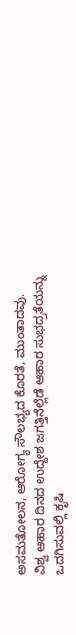ಅಸಮತೋಲನ, ಆರೋಗ್ಯ ಸೌಲಭ್ಯದ ಕೊರತೆ, ಮುಂತಾದವು.
ವಿಶ್ವ ಆಹಾರ ದಿನದ ಉದ್ದೇಶ ಜಗತ್ತಿನೆಲ್ಲೆಡೆ ಆಹಾರ ಸುಭದ್ರತೆಯನ್ನು ಒದಗಿಸುವಲ್ಲಿ ಕೃಷಿ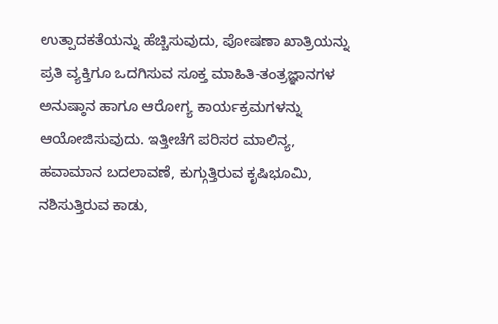ಉತ್ಪಾದಕತೆಯನ್ನು ಹೆಚ್ಚಿಸುವುದು, ಪೋಷಣಾ ಖಾತ್ರಿಯನ್ನು ಪ್ರತಿ ವ್ಯಕ್ತಿಗೂ ಒದಗಿಸುವ ಸೂಕ್ತ ಮಾಹಿತಿ-ತಂತ್ರಜ್ಞಾನಗಳ ಅನುಷ್ಠಾನ ಹಾಗೂ ಆರೋಗ್ಯ ಕಾರ್ಯಕ್ರಮಗಳನ್ನು ಆಯೋಜಿಸುವುದು. ಇತ್ತೀಚೆಗೆ ಪರಿಸರ ಮಾಲಿನ್ಯ, ಹವಾಮಾನ ಬದಲಾವಣೆ, ಕುಗ್ಗುತ್ತಿರುವ ಕೃಷಿಭೂಮಿ, ನಶಿಸುತ್ತಿರುವ ಕಾಡು,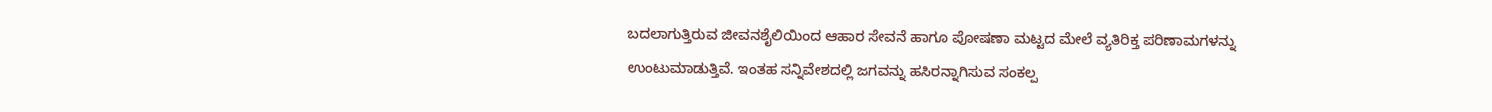ಬದಲಾಗುತ್ತಿರುವ ಜೀವನಶೈಲಿಯಿಂದ ಆಹಾರ ಸೇವನೆ ಹಾಗೂ ಪೋಷಣಾ ಮಟ್ಟದ ಮೇಲೆ ವ್ಯತಿರಿಕ್ತ ಪರಿಣಾಮಗಳನ್ನು ಉಂಟುಮಾಡುತ್ತಿವೆ. ಇಂತಹ ಸನ್ನಿವೇಶದಲ್ಲಿ ಜಗವನ್ನು ಹಸಿರನ್ನಾಗಿಸುವ ಸಂಕಲ್ಪ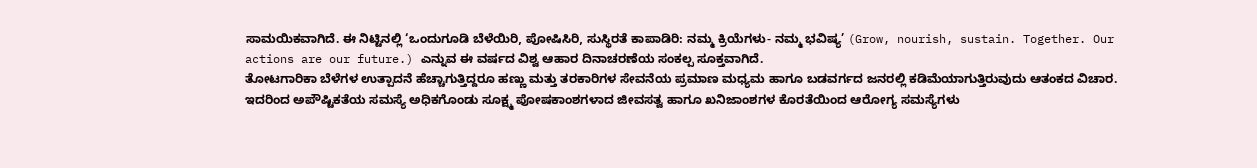ಸಾಮಯಿಕವಾಗಿದೆ. ಈ ನಿಟ್ಟಿನಲ್ಲಿ ‘ಒಂದುಗೂಡಿ ಬೆಳೆಯಿರಿ, ಪೋಷಿಸಿರಿ, ಸುಸ್ಥಿರತೆ ಕಾಪಾಡಿರಿ: ನಮ್ಮ ಕ್ರಿಯೆಗಳು- ನಮ್ಮ ಭವಿಷ್ಯ’ (Grow, nourish, sustain. Together. Our actions are our future.) ಎನ್ನುವ ಈ ವರ್ಷದ ವಿಶ್ವ ಆಹಾರ ದಿನಾಚರಣೆಯ ಸಂಕಲ್ಪ ಸೂಕ್ತವಾಗಿದೆ.
ತೋಟಗಾರಿಕಾ ಬೆಳೆಗಳ ಉತ್ಪಾದನೆ ಹೆಚ್ಚಾಗುತ್ತಿದ್ದರೂ ಹಣ್ಣು ಮತ್ತು ತರಕಾರಿಗಳ ಸೇವನೆಯ ಪ್ರಮಾಣ ಮಧ್ಯಮ ಹಾಗೂ ಬಡವರ್ಗದ ಜನರಲ್ಲಿ ಕಡಿಮೆಯಾಗುತ್ತಿರುವುದು ಆತಂಕದ ವಿಚಾರ. ಇದರಿಂದ ಅಪೌಷ್ಟಿಕತೆಯ ಸಮಸ್ಯೆ ಅಧಿಕಗೊಂಡು ಸೂಕ್ಷ್ಮ ಪೋಷಕಾಂಶಗಳಾದ ಜೀವಸತ್ವ ಹಾಗೂ ಖನಿಜಾಂಶಗಳ ಕೊರತೆಯಿಂದ ಆರೋಗ್ಯ ಸಮಸ್ಯೆಗಳು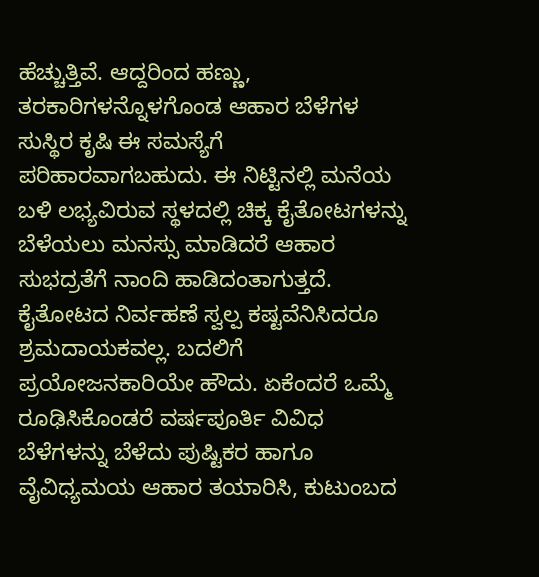ಹೆಚ್ಚುತ್ತಿವೆ. ಆದ್ದರಿಂದ ಹಣ್ಣು, ತರಕಾರಿಗಳನ್ನೊಳಗೊಂಡ ಆಹಾರ ಬೆಳೆಗಳ ಸುಸ್ಥಿರ ಕೃಷಿ ಈ ಸಮಸ್ಯೆಗೆ ಪರಿಹಾರವಾಗಬಹುದು. ಈ ನಿಟ್ಟಿನಲ್ಲಿ ಮನೆಯ ಬಳಿ ಲಭ್ಯವಿರುವ ಸ್ಥಳದಲ್ಲಿ ಚಿಕ್ಕ ಕೈತೋಟಗಳನ್ನು ಬೆಳೆಯಲು ಮನಸ್ಸು ಮಾಡಿದರೆ ಆಹಾರ ಸುಭದ್ರತೆಗೆ ನಾಂದಿ ಹಾಡಿದಂತಾಗುತ್ತದೆ.
ಕೈತೋಟದ ನಿರ್ವಹಣೆ ಸ್ವಲ್ಪ ಕಷ್ಟವೆನಿಸಿದರೂ ಶ್ರಮದಾಯಕವಲ್ಲ. ಬದಲಿಗೆ ಪ್ರಯೋಜನಕಾರಿಯೇ ಹೌದು. ಏಕೆಂದರೆ ಒಮ್ಮೆ ರೂಢಿಸಿಕೊಂಡರೆ ವರ್ಷಪೂರ್ತಿ ವಿವಿಧ ಬೆಳೆಗಳನ್ನು ಬೆಳೆದು ಪುಷ್ಟಿಕರ ಹಾಗೂ ವೈವಿಧ್ಯಮಯ ಆಹಾರ ತಯಾರಿಸಿ, ಕುಟುಂಬದ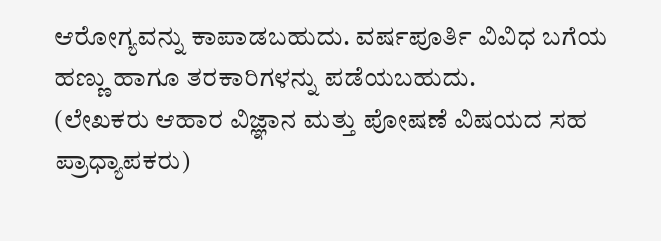ಆರೋಗ್ಯವನ್ನು ಕಾಪಾಡಬಹುದು. ವರ್ಷಪೂರ್ತಿ ವಿವಿಧ ಬಗೆಯ ಹಣ್ಣು ಹಾಗೂ ತರಕಾರಿಗಳನ್ನು ಪಡೆಯಬಹುದು.
(ಲೇಖಕರು ಆಹಾರ ವಿಜ್ಞಾನ ಮತ್ತು ಪೋಷಣೆ ವಿಷಯದ ಸಹ ಪ್ರಾಧ್ಯಾಪಕರು)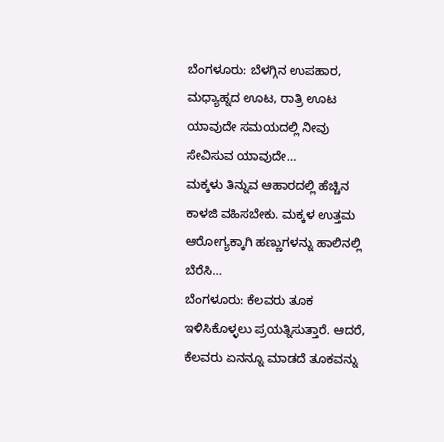ಬೆಂಗಳೂರು: ಬೆಳಗ್ಗಿನ ಉಪಹಾರ, ಮಧ್ಯಾಹ್ನದ ಊಟ, ರಾತ್ರಿ ಊಟ ಯಾವುದೇ ಸಮಯದಲ್ಲಿ ನೀವು ಸೇವಿಸುವ ಯಾವುದೇ…
ಮಕ್ಕಳು ತಿನ್ನುವ ಆಹಾರದಲ್ಲಿ ಹೆಚ್ಚಿನ ಕಾಳಜಿ ವಹಿಸಬೇಕು. ಮಕ್ಕಳ ಉತ್ತಮ ಆರೋಗ್ಯಕ್ಕಾಗಿ ಹಣ್ಣುಗಳನ್ನು ಹಾಲಿನಲ್ಲಿ ಬೆರೆಸಿ…
ಬೆಂಗಳೂರು: ಕೆಲವರು ತೂಕ ಇಳಿಸಿಕೊಳ್ಳಲು ಪ್ರಯತ್ನಿಸುತ್ತಾರೆ. ಆದರೆ, ಕೆಲವರು ಏನನ್ನೂ ಮಾಡದೆ ತೂಕವನ್ನು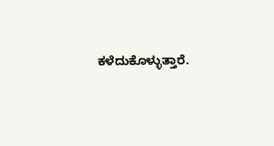ಕಳೆದುಕೊಳ್ಳುತ್ತಾರೆ.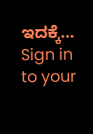ಇದಕ್ಕೆ…
Sign in to your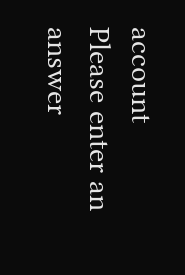account
Please enter an answer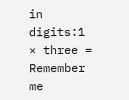in digits:1 × three =
Remember me